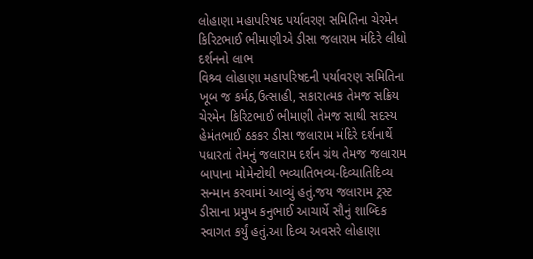લોહાણા મહાપરિષદ પર્યાવરણ સમિતિના ચેરમેન કિરિટભાઈ ભીમાણીએ ડીસા જલારામ મંદિરે લીધો દર્શનનો લાભ
વિશ્ર્વ લોહાણા મહાપરિષદની પર્યાવરણ સમિતિના ખૂબ જ કર્મઠ,ઉત્સાહી, સકારાત્મક તેમજ સક્રિય ચેરમેન કિરિટભાઈ ભીમાણી તેમજ સાથી સદસ્ય હેમંતભાઈ ઠકકર ડીસા જલારામ મંદિરે દર્શનાર્થે પધારતાં તેમનું જલારામ દર્શન ગ્રંથ તેમજ જલારામ બાપાના મોમેન્ટોથી ભવ્યાતિભવ્ય-દિવ્યાતિદિવ્ય સન્માન કરવામાં આવ્યું હતું.જય જલારામ ટ્રસ્ટ ડીસાના પ્રમુખ કનુભાઈ આચાર્યે સૌનું શાબ્દિક સ્વાગત કર્યું હતું.આ દિવ્ય અવસરે લોહાણા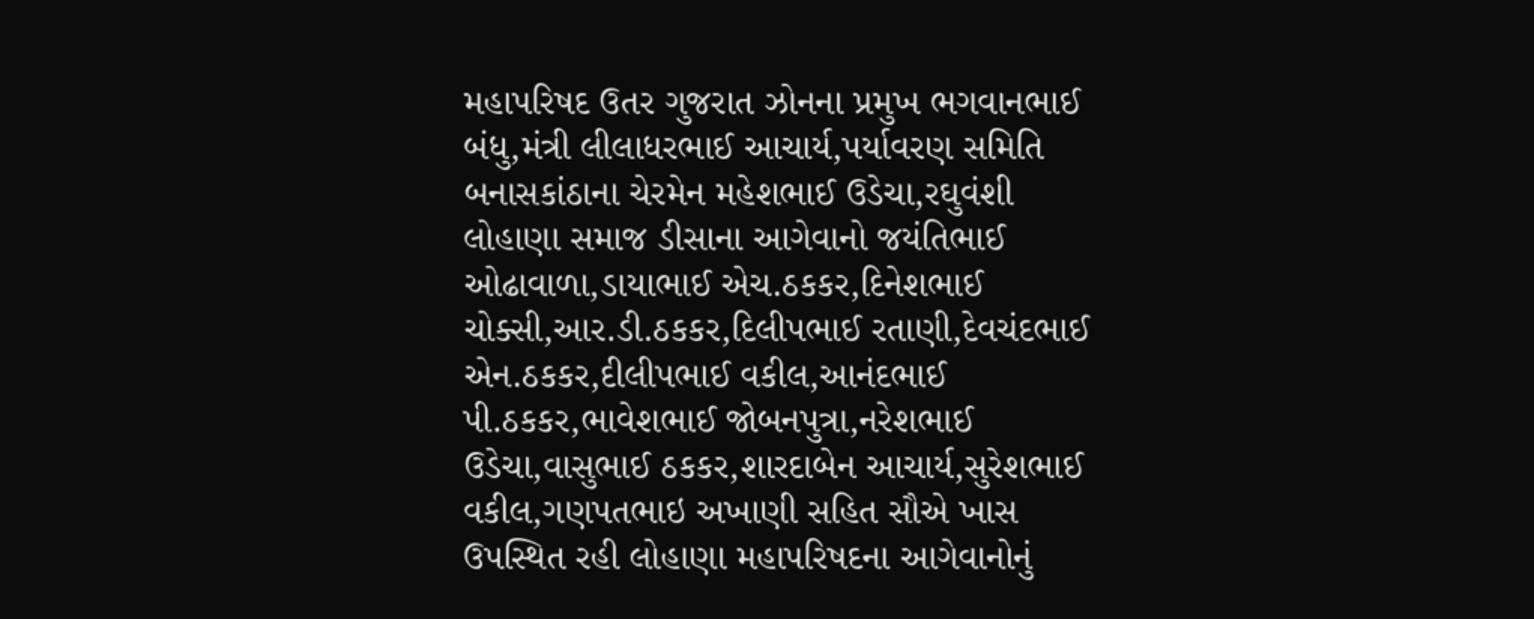મહાપરિષદ ઉતર ગુજરાત ઝોનના પ્રમુખ ભગવાનભાઈ બંધુ,મંત્રી લીલાધરભાઈ આચાર્ય,પર્યાવરણ સમિતિ બનાસકાંઠાના ચેરમેન મહેશભાઈ ઉડેચા,રઘુવંશી લોહાણા સમાજ ડીસાના આગેવાનો જયંતિભાઈ ઓઢાવાળા,ડાયાભાઈ એચ.ઠકકર,દિનેશભાઈ ચોક્સી,આર.ડી.ઠકકર,દિલીપભાઈ રતાણી,દેવચંદભાઈ એન.ઠકકર,દીલીપભાઈ વકીલ,આનંદભાઈ પી.ઠકકર,ભાવેશભાઈ જોબનપુત્રા,નરેશભાઈ ઉડેચા,વાસુભાઈ ઠકકર,શારદાબેન આચાર્ય,સુરેશભાઈ વકીલ,ગણપતભાઇ અખાણી સહિત સૌએ ખાસ ઉપસ્થિત રહી લોહાણા મહાપરિષદના આગેવાનોનું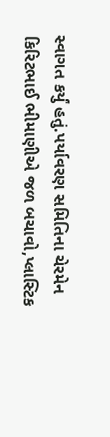સ્વાગત કર્યું હતું.પર્યાવરણ સમિતિના ચેરમેન કિરિટભાઈ ભીમાણીએ જળ બચાવો,પ્લાસ્ટિક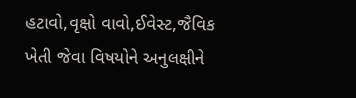હટાવો,વૃક્ષો વાવો,ઈવેસ્ટ,જૈવિક ખેતી જેવા વિષયોને અનુલક્ષીને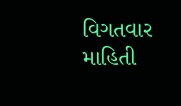વિગતવાર માહિતી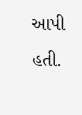આપી હતી.